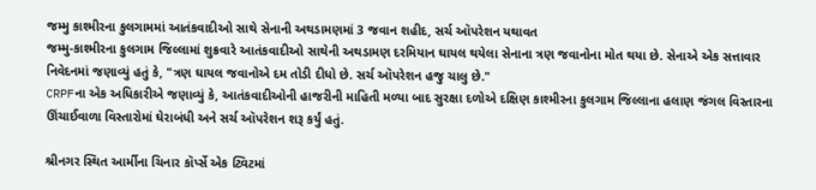જમ્મુ કાશ્મીરના કુલગામમાં આતંકવાદીઓ સાથે સેનાની અથડામણમાં 3 જવાન શહીદ, સર્ચ ઑપરેશન યથાવત
જમ્મુ-કાશ્મીરના કુલગામ જિલ્લામાં શુક્રવારે આતંકવાદીઓ સાથેની અથડામણ દરમિયાન ઘાયલ થયેલા સેનાના ત્રણ જવાનોના મોત થયા છે. સેનાએ એક સત્તાવાર નિવેદનમાં જણાવ્યું હતું કે, "ત્રણ ઘાયલ જવાનોએ દમ તોડી દીધો છે. સર્ચ ઑપરેશન હજુ ચાલુ છે."
CRPFના એક અધિકારીએ જણાવ્યું કે, આતંકવાદીઓની હાજરીની માહિતી મળ્યા બાદ સુરક્ષા દળોએ દક્ષિણ કાશ્મીરના કુલગામ જિલ્લાના હલાણ જંગલ વિસ્તારના ઊંચાઈવાળા વિસ્તારોમાં ઘેરાબંધી અને સર્ચ ઑપરેશન શરૂ કર્યું હતું.

શ્રીનગર સ્થિત આર્મીના ચિનાર કૉર્પ્સે એક ટ્વિટમાં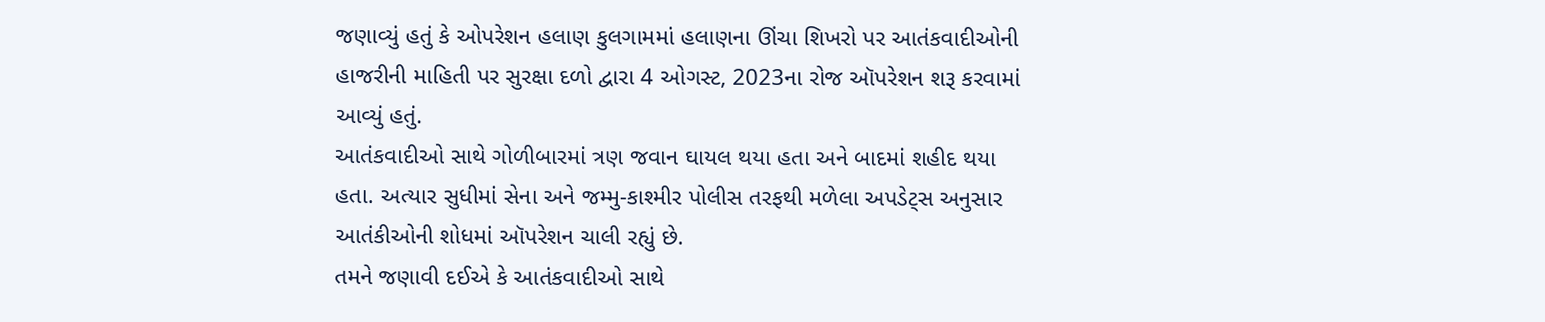જણાવ્યું હતું કે ઓપરેશન હલાણ કુલગામમાં હલાણના ઊંચા શિખરો પર આતંકવાદીઓની હાજરીની માહિતી પર સુરક્ષા દળો દ્વારા 4 ઓગસ્ટ, 2023ના રોજ ઑપરેશન શરૂ કરવામાં આવ્યું હતું.
આતંકવાદીઓ સાથે ગોળીબારમાં ત્રણ જવાન ઘાયલ થયા હતા અને બાદમાં શહીદ થયા હતા. અત્યાર સુધીમાં સેના અને જમ્મુ-કાશ્મીર પોલીસ તરફથી મળેલા અપડેટ્સ અનુસાર આતંકીઓની શોધમાં ઑપરેશન ચાલી રહ્યું છે.
તમને જણાવી દઈએ કે આતંકવાદીઓ સાથે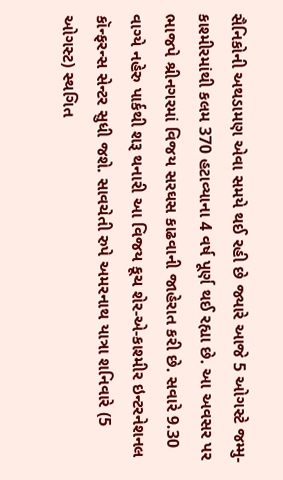સૈનિકોની અથડામણ એવા સમયે થઈ રહી છે જ્યારે આજે 5 ઓગસ્ટે જમ્મુ-કાશ્મીરમાંથી કલમ 370 હટાવ્યાના 4 વર્ષ પૂર્ણ થઈ રહ્યા છે. આ અવસર પર ભાજપે શ્રીનગરમાં વિજય સરઘસ કાઢવાની જાહેરાત કરી છે. સવારે 9.30 વાગ્યે નહેરુ પાર્કથી શરૂ થનારી આ વિજય કૂચ શેર-એ-કાશ્મીર ઇન્ટરનેશનલ કૉન્ફરન્સ સેન્ટર સુધી જશે. સાવચેતી રુપે અમરનાથ યાત્રા શનિવારે (5 ઓગસ્ટ) સ્થગિત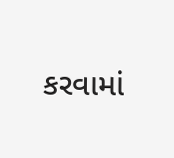કરવામાં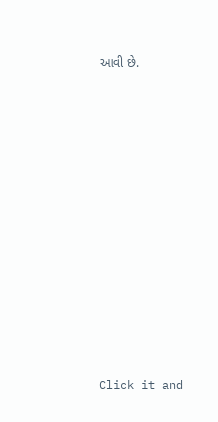આવી છે.












Click it and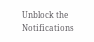Unblock the Notifications